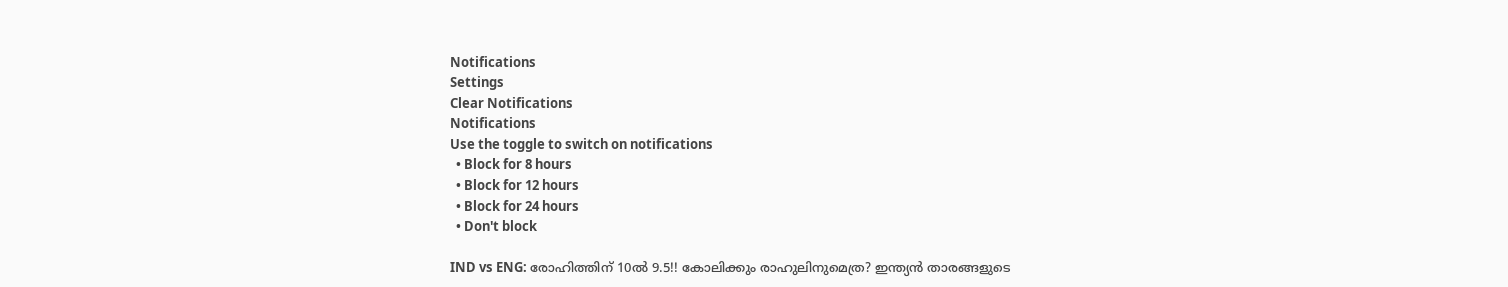Notifications
Settings
Clear Notifications
Notifications
Use the toggle to switch on notifications
  • Block for 8 hours
  • Block for 12 hours
  • Block for 24 hours
  • Don't block

IND vs ENG: രോഹിത്തിന് 10ല്‍ 9.5!! കോലിക്കും രാഹുലിനുമെത്ര? ഇന്ത്യന്‍ താരങ്ങളുടെ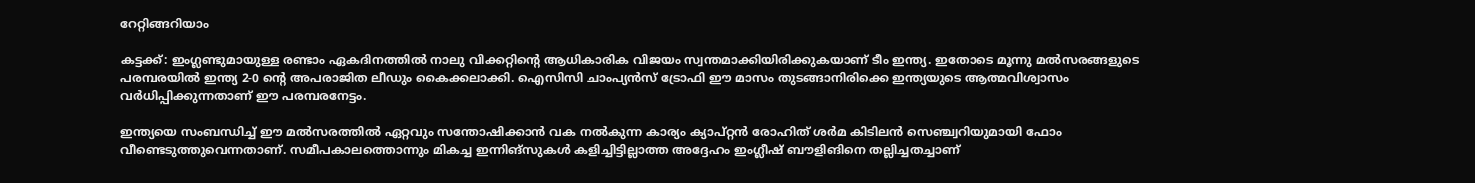റേറ്റിങ്ങറിയാം

കട്ടക്ക്: ഇംഗ്ലണ്ടുമായുള്ള രണ്ടാം ഏകദിനത്തില്‍ നാലു വിക്കറ്റിന്റെ ആധികാരിക വിജയം സ്വന്തമാക്കിയിരിക്കുകയാണ് ടീം ഇന്ത്യ. ഇതോടെ മൂന്നു മല്‍സരങ്ങളുടെ പരമ്പരയില്‍ ഇന്ത്യ 2-0 ന്റെ അപരാജിത ലീഡും കൈക്കലാക്കി. ഐസിസി ചാംപ്യന്‍സ് ട്രോഫി ഈ മാസം തുടങ്ങാനിരിക്കെ ഇന്ത്യയുടെ ആത്മവിശ്വാസം വര്‍ധിപ്പിക്കുന്നതാണ് ഈ പരമ്പരനേട്ടം.

ഇന്ത്യയെ സംബന്ധിച്ച് ഈ മല്‍സരത്തില്‍ ഏറ്റവും സന്തോഷിക്കാന്‍ വക നല്‍കുന്ന കാര്യം ക്യാപ്റ്റന്‍ രോഹിത് ശര്‍മ കിടിലന്‍ സെഞ്ച്വറിയുമായി ഫോം വീണ്ടെടുത്തുവെന്നതാണ്. സമീപകാലത്തൊന്നും മികച്ച ഇന്നിങ്‌സുകള്‍ കളിച്ചിട്ടില്ലാത്ത അദ്ദേഹം ഇംഗ്ലീഷ് ബൗളിങിനെ തല്ലിച്ചതച്ചാണ്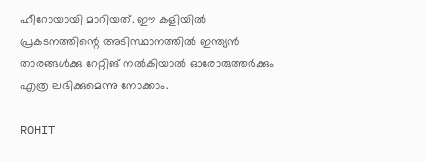ഹീറോയായി മാറിയത്. ഈ കളിയില്‍ പ്രകടനത്തിന്റെ അടിസ്ഥാനത്തില്‍ ഇന്ത്യന്‍ താരങ്ങള്‍ക്കു റേറ്റിങ് നല്‍കിയാല്‍ ഓരോരുത്തര്‍ക്കും എത്ര ലഭിക്കുമെന്നു നോക്കാം.

ROHIT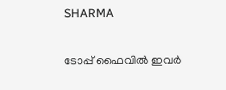SHARMA

ടോപ്പ് ഫൈവില്‍ ഇവര്‍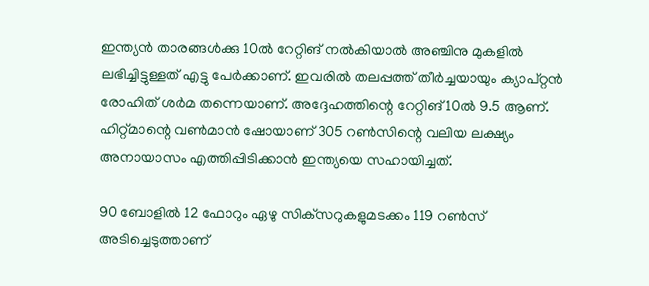ഇന്ത്യന്‍ താരങ്ങള്‍ക്കു 10ല്‍ റേറ്റിങ് നല്‍കിയാല്‍ അഞ്ചിനു മുകളില്‍ ലഭിച്ചിട്ടുള്ളത് എട്ടു പേര്‍ക്കാണ്. ഇവരില്‍ തലപ്പത്ത് തീര്‍ച്ചയായും ക്യാപ്റ്റന്‍ രോഹിത് ശര്‍മ തന്നെയാണ്. അദ്ദേഹത്തിന്റെ റേറ്റിങ് 10ല്‍ 9.5 ആണ്. ഹിറ്റ്മാന്റെ വണ്‍മാന്‍ ഷോയാണ് 305 റണ്‍സിന്റെ വലിയ ലക്ഷ്യം അനായാസം എത്തിപ്പിടിക്കാന്‍ ഇന്ത്യയെ സഹായിച്ചത്.

90 ബോളില്‍ 12 ഫോറും ഏഴു സിക്‌സറുകളുമടക്കം 119 റണ്‍സ് അടിച്ചെടുത്താണ്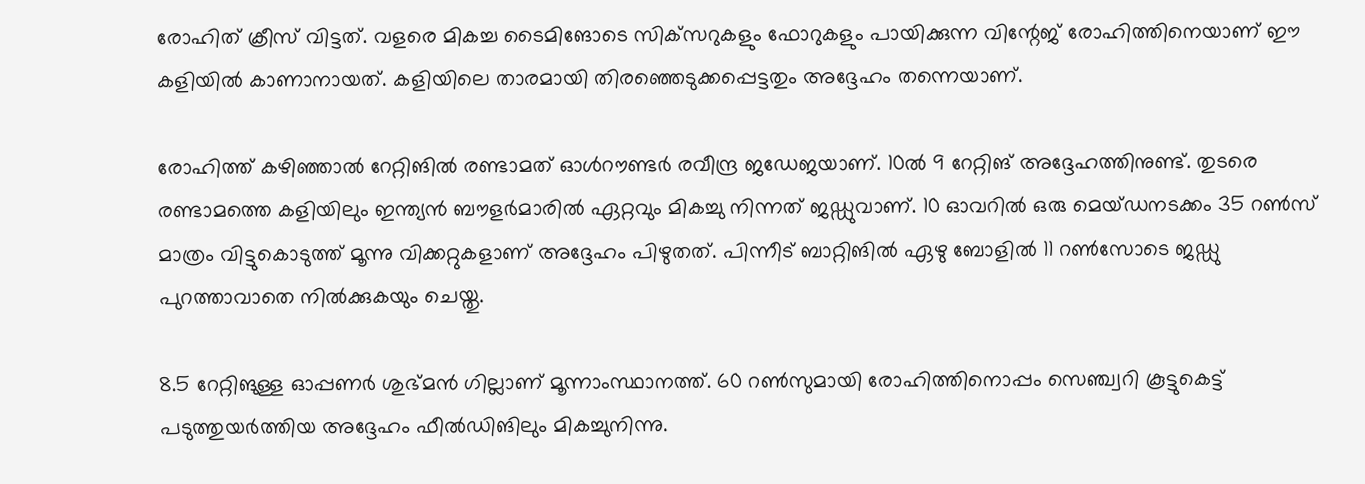രോഹിത് ക്രീസ് വിട്ടത്. വളരെ മികച്ച ടൈമിങോടെ സിക്‌സറുകളും ഫോറുകളും പായിക്കുന്ന വിന്റേജ് രോഹിത്തിനെയാണ് ഈ കളിയില്‍ കാണാനായത്. കളിയിലെ താരമായി തിരഞ്ഞെടുക്കപ്പെട്ടതും അദ്ദേഹം തന്നെയാണ്.

രോഹിത്ത് കഴിഞ്ഞാല്‍ റേറ്റിങില്‍ രണ്ടാമത് ഓള്‍റൗണ്ടര്‍ രവീന്ദ്ര ജഡേജയാണ്. 10ല്‍ 9 റേറ്റിങ് അദ്ദേഹത്തിനുണ്ട്. തുടരെ രണ്ടാമത്തെ കളിയിലും ഇന്ത്യന്‍ ബൗളര്‍മാരില്‍ ഏറ്റവും മികച്ചു നിന്നത് ജഡ്ഡുവാണ്. 10 ഓവറില്‍ ഒരു മെയ്ഡനടക്കം 35 റണ്‍സ് മാത്രം വിട്ടുകൊടുത്ത് മൂന്നു വിക്കറ്റുകളാണ് അദ്ദേഹം പിഴുതത്. പിന്നീട് ബാറ്റിങില്‍ ഏഴു ബോളില്‍ 11 റണ്‍സോടെ ജഡ്ഡു പുറത്താവാതെ നില്‍ക്കുകയും ചെയ്തു.

8.5 റേറ്റിങുള്ള ഓപ്പണര്‍ ശുഭ്മന്‍ ഗില്ലാണ് മൂന്നാംസ്ഥാനത്ത്. 60 റണ്‍സുമായി രോഹിത്തിനൊപ്പം സെഞ്ച്വറി കൂട്ടുകെട്ട് പടുത്തുയര്‍ത്തിയ അദ്ദേഹം ഫീല്‍ഡിങിലും മികച്ചുനിന്നു.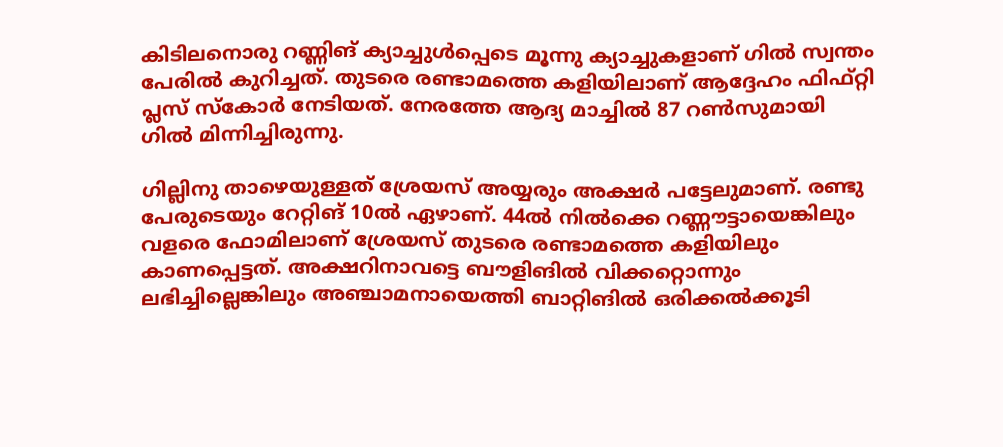കിടിലനൊരു റണ്ണിങ് ക്യാച്ചുള്‍പ്പെടെ മൂന്നു ക്യാച്ചുകളാണ് ഗില്‍ സ്വന്തം പേരില്‍ കുറിച്ചത്. തുടരെ രണ്ടാമത്തെ കളിയിലാണ് ആദ്ദേഹം ഫിഫ്റ്റി പ്ലസ് സ്‌കോര്‍ നേടിയത്. നേരത്തേ ആദ്യ മാച്ചില്‍ 87 റണ്‍സുമായി ഗില്‍ മിന്നിച്ചിരുന്നു.

ഗില്ലിനു താഴെയുള്ളത് ശ്രേയസ് അയ്യരും അക്ഷര്‍ പട്ടേലുമാണ്. രണ്ടു പേരുടെയും റേറ്റിങ് 10ല്‍ ഏഴാണ്. 44ല്‍ നില്‍ക്കെ റണ്ണൗട്ടായെങ്കിലും വളരെ ഫോമിലാണ് ശ്രേയസ് തുടരെ രണ്ടാമത്തെ കളിയിലും കാണപ്പെട്ടത്. അക്ഷറിനാവട്ടെ ബൗളിങില്‍ വിക്കറ്റൊന്നും ലഭിച്ചില്ലെങ്കിലും അഞ്ചാമനായെത്തി ബാറ്റിങില്‍ ഒരിക്കല്‍ക്കൂടി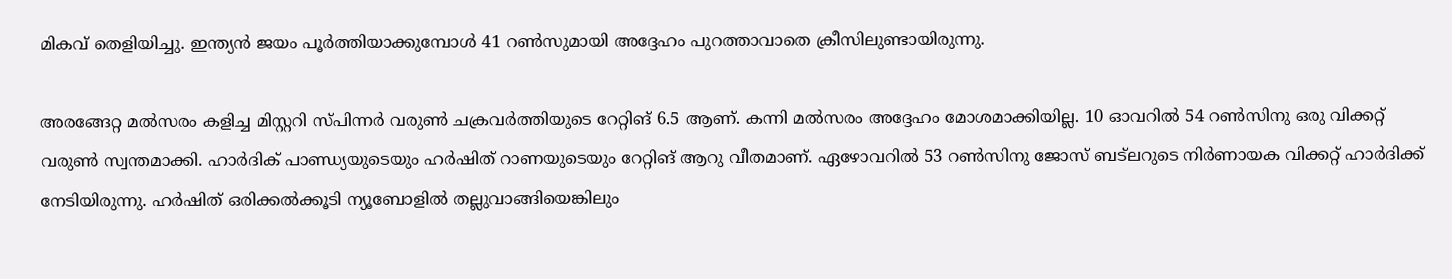മികവ് തെളിയിച്ചു. ഇന്ത്യന്‍ ജയം പൂര്‍ത്തിയാക്കുമ്പോള്‍ 41 റണ്‍സുമായി അദ്ദേഹം പുറത്താവാതെ ക്രീസിലുണ്ടായിരുന്നു.

അരങ്ങേറ്റ മല്‍സരം കളിച്ച മിസ്റ്ററി സ്പിന്നര്‍ വരുണ്‍ ചക്രവര്‍ത്തിയുടെ റേറ്റിങ് 6.5 ആണ്. കന്നി മല്‍സരം അദ്ദേഹം മോശമാക്കിയില്ല. 10 ഓവറില്‍ 54 റണ്‍സിനു ഒരു വിക്കറ്റ് വരുണ്‍ സ്വന്തമാക്കി. ഹാര്‍ദിക് പാണ്ഡ്യയുടെയും ഹര്‍ഷിത് റാണയുടെയും റേറ്റിങ് ആറു വീതമാണ്. ഏഴോവറില്‍ 53 റണ്‍സിനു ജോസ് ബട്‌ലറുടെ നിര്‍ണായക വിക്കറ്റ് ഹാര്‍ദിക്ക് നേടിയിരുന്നു. ഹര്‍ഷിത് ഒരിക്കല്‍ക്കൂടി ന്യൂബോളില്‍ തല്ലുവാങ്ങിയെങ്കിലും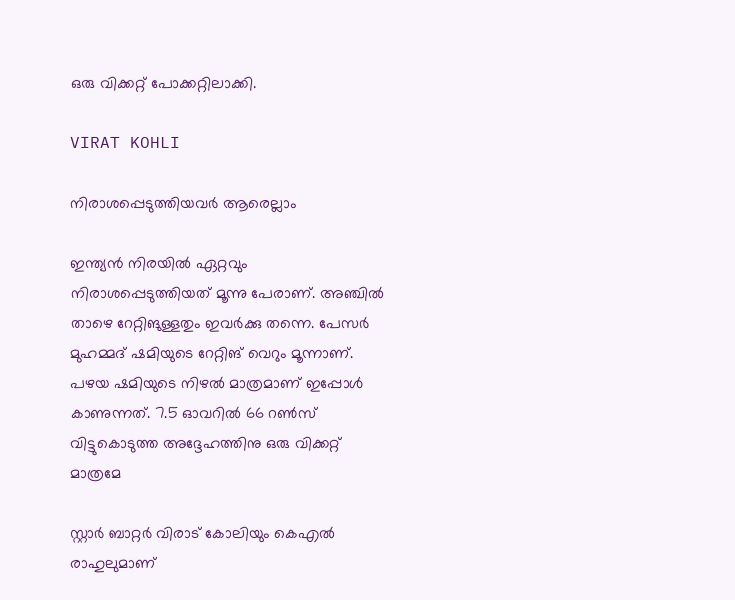ഒരു വിക്കറ്റ് പോക്കറ്റിലാക്കി.

VIRAT KOHLI

നിരാശപ്പെടുത്തിയവര്‍ ആരെല്ലാം

ഇന്ത്യന്‍ നിരയില്‍ ഏറ്റവും നിരാശപ്പെടുത്തിയത് മൂന്നു പേരാണ്. അഞ്ചില്‍ താഴെ റേറ്റിങുള്ളതും ഇവര്‍ക്കു തന്നെ. പേസര്‍ മുഹമ്മദ് ഷമിയുടെ റേറ്റിങ് വെറും മൂന്നാണ്. പഴയ ഷമിയുടെ നിഴല്‍ മാത്രമാണ് ഇപ്പോള്‍ കാണുന്നത്. 7.5 ഓവറില്‍ 66 റണ്‍സ് വിട്ടുകൊടുത്ത അദ്ദേഹത്തിനു ഒരു വിക്കറ്റ് മാത്രമേ

സ്റ്റാര്‍ ബാറ്റര്‍ വിരാട് കോലിയും കെഎല്‍ രാഹുലുമാണ്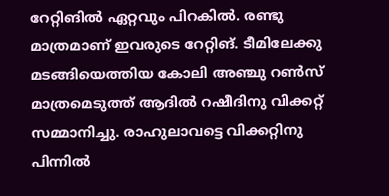റേറ്റിങില്‍ ഏറ്റവും പിറകില്‍. രണ്ടു മാത്രമാണ് ഇവരുടെ റേറ്റിങ്. ടീമിലേക്കു മടങ്ങിയെത്തിയ കോലി അഞ്ചു റണ്‍സ് മാത്രമെടുത്ത് ആദില്‍ റഷീദിനു വിക്കറ്റ് സമ്മാനിച്ചു. രാഹുലാവട്ടെ വിക്കറ്റിനു പിന്നില്‍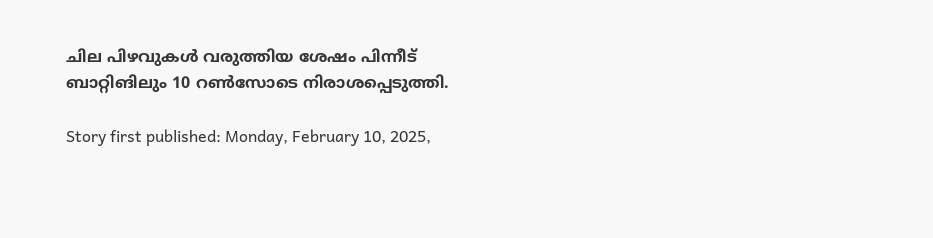ചില പിഴവുകള്‍ വരുത്തിയ ശേഷം പിന്നീട് ബാറ്റിങിലും 10 റണ്‍സോടെ നിരാശപ്പെടുത്തി.

Story first published: Monday, February 10, 2025,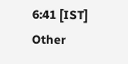6:41 [IST]
Other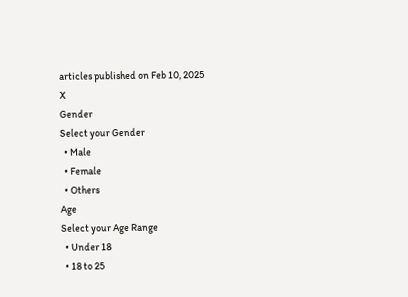articles published on Feb 10, 2025
X
Gender
Select your Gender
  • Male
  • Female
  • Others
Age
Select your Age Range
  • Under 18
  • 18 to 25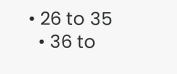• 26 to 35
  • 36 to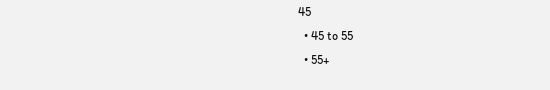45
  • 45 to 55
  • 55+